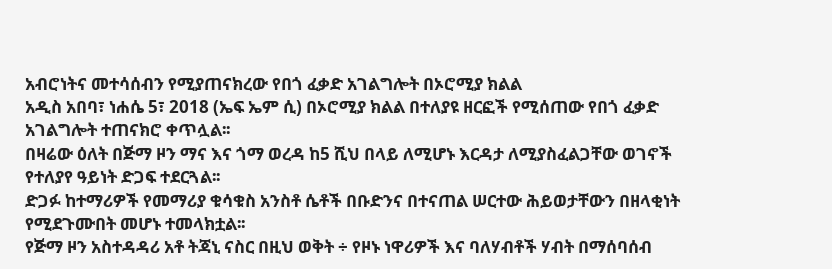አብሮነትና መተሳሰብን የሚያጠናክረው የበጎ ፈቃድ አገልግሎት በኦሮሚያ ክልል
አዲስ አበባ፣ ነሐሴ 5፣ 2018 (ኤፍ ኤም ሲ) በኦሮሚያ ክልል በተለያዩ ዘርፎች የሚሰጠው የበጎ ፈቃድ አገልግሎት ተጠናክሮ ቀጥሏል፡፡
በዛሬው ዕለት በጅማ ዞን ማና እና ጎማ ወረዳ ከ5 ሺህ በላይ ለሚሆኑ እርዳታ ለሚያስፈልጋቸው ወገኖች የተለያየ ዓይነት ድጋፍ ተደርጓል፡፡
ድጋፉ ከተማሪዎች የመማሪያ ቁሳቁስ አንስቶ ሴቶች በቡድንና በተናጠል ሠርተው ሕይወታቸውን በዘላቂነት የሚደጉሙበት መሆኑ ተመላክቷል፡፡
የጅማ ዞን አስተዳዳሪ አቶ ትጃኒ ናስር በዚህ ወቅት ÷ የዞኑ ነዋሪዎች እና ባለሃብቶች ሃብት በማሰባሰብ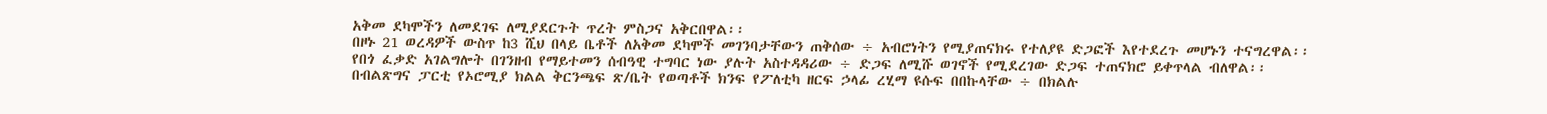አቅመ ደካሞችን ለመደገፍ ለሚያደርጉት ጥረት ምስጋና አቅርበዋል፡፡
በዞኑ 21 ወረዳዎች ውስጥ ከ3 ሺህ በላይ ቤቶች ለአቅመ ደካሞች መገንባታቸውን ጠቅሰው ÷ አብሮነትን የሚያጠናክሩ የተለያዩ ድጋፎች እየተደረጉ መሆኑን ተናግረዋል፡፡
የበጎ ፈቃድ አገልግሎት በገንዘብ የማይተመን ሰብዓዊ ተግባር ነው ያሉት አስተዳዳሪው ÷ ድጋፍ ለሚሹ ወገኖች የሚደረገው ድጋፍ ተጠናክሮ ይቀጥላል ብለዋል፡፡
በብልጽግና ፓርቲ የኦሮሚያ ክልል ቅርንጫፍ ጽ/ቤት የወጣቶች ክንፍ የፖለቲካ ዘርፍ ኃላፊ ረሂማ ዩሱፍ በበኩላቸው ÷ በክልሉ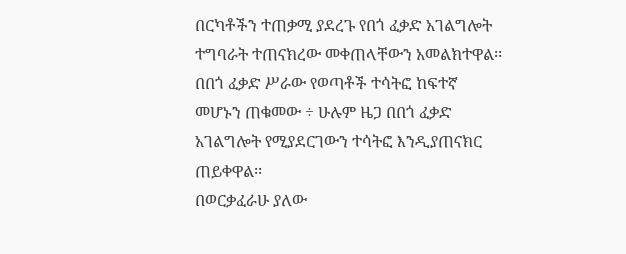በርካቶችን ተጠቃሚ ያደረጉ የበጎ ፈቃድ አገልግሎት ተግባራት ተጠናክረው መቀጠላቸውን አመልክተዋል፡፡
በበጎ ፈቃድ ሥራው የወጣቶች ተሳትፎ ከፍተኛ መሆኑን ጠቁመው ÷ ሁሉም ዜጋ በበጎ ፈቃድ አገልግሎት የሚያደርገውን ተሳትፎ እንዲያጠናክር ጠይቀዋል፡፡
በወርቃፈራሁ ያለው